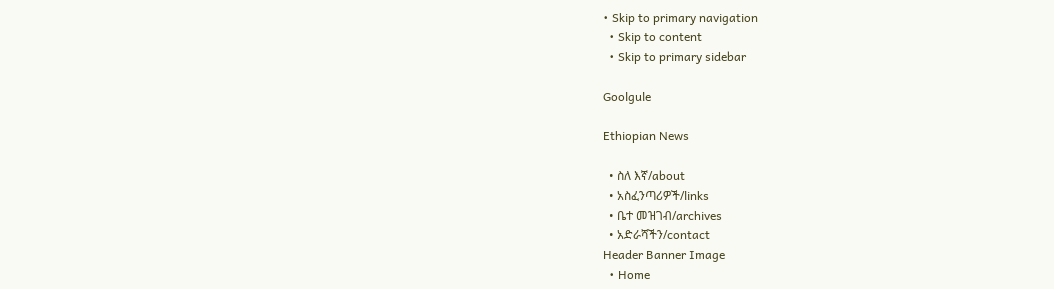• Skip to primary navigation
  • Skip to content
  • Skip to primary sidebar

Goolgule

Ethiopian News

  • ስለ እኛ/about
  • አስፈንጣሪዎች/links
  • ቤተ መዝገብ/archives
  • አድራሻችን/contact
Header Banner Image
  • Home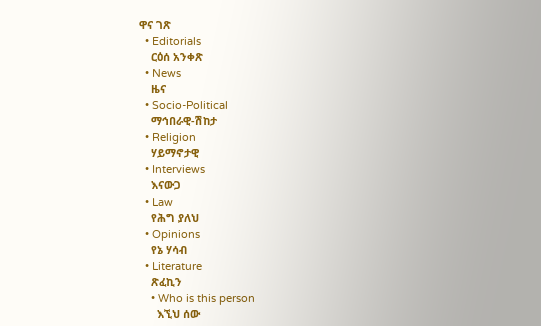ዋና ገጽ
  • Editorials
    ርዕሰ አንቀጽ
  • News
    ዜና
  • Socio-Political
    ማኅበራዊ-ሽከታ
  • Religion
    ሃይማኖታዊ
  • Interviews
    እናውጋ
  • Law
    የሕግ ያለህ
  • Opinions
    የኔ ሃሳብ
  • Literature
    ጽፈኪን
    • Who is this person
      እኚህ ሰው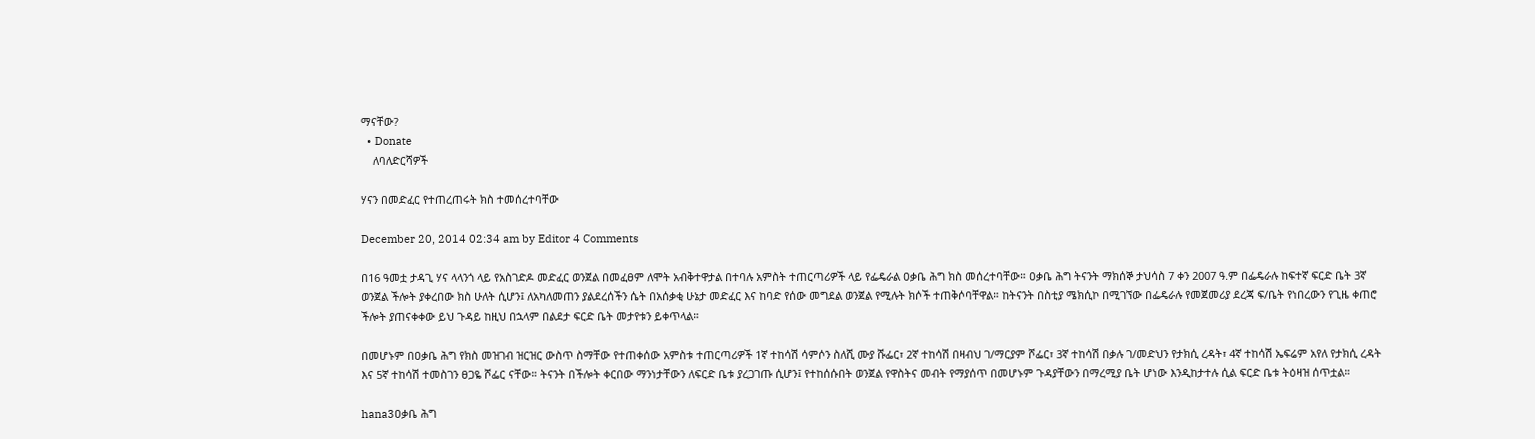ማናቸው?
  • Donate
    ለባለድርሻዎች

ሃናን በመድፈር የተጠረጠሩት ክስ ተመሰረተባቸው

December 20, 2014 02:34 am by Editor 4 Comments

በ16 ዓመቷ ታዳጊ ሃና ላላንጎ ላይ የአስገድዶ መድፈር ወንጀል በመፈፀም ለሞት አብቅተዋታል በተባሉ አምስት ተጠርጣሪዎች ላይ የፌዴራል ዐቃቤ ሕግ ክስ መሰረተባቸው። ዐቃቤ ሕግ ትናንት ማክሰኞ ታህሳስ 7 ቀን 2007 ዓ.ም በፌዴራሉ ከፍተኛ ፍርድ ቤት 3ኛ ወንጀል ችሎት ያቀረበው ክስ ሁለት ሲሆን፤ ለአካለመጠን ያልደረሰችን ሴት በአሰቃቂ ሁኔታ መድፈር እና ከባድ የሰው መግደል ወንጀል የሚሉት ክሶች ተጠቅሶባቸዋል። ከትናንት በስቲያ ሜክሲኮ በሚገኘው በፌዴራሉ የመጀመሪያ ደረጃ ፍ/ቤት የነበረውን የጊዜ ቀጠሮ ችሎት ያጠናቀቀው ይህ ጉዳይ ከዚህ በኋላም በልደታ ፍርድ ቤት መታየቱን ይቀጥላል።

በመሆኑም በዐቃቤ ሕግ የክስ መዝገብ ዝርዝር ውስጥ ስማቸው የተጠቀሰው አምስቱ ተጠርጣሪዎች 1ኛ ተከሳሽ ሳምሶን ስለሺ ሙያ ሹፌር፣ 2ኛ ተከሳሽ በዛብህ ገ/ማርያም ሾፌር፣ 3ኛ ተከሳሽ በቃሉ ገ/መድህን የታክሲ ረዳት፣ 4ኛ ተከሳሽ ኤፍሬም አየለ የታክሲ ረዳት እና 5ኛ ተከሳሽ ተመስገን ፀጋዬ ሾፌር ናቸው። ትናንት በችሎት ቀርበው ማንነታቸውን ለፍርድ ቤቱ ያረጋገጡ ሲሆን፤ የተከሰሱበት ወንጀል የዋስትና መብት የማያሰጥ በመሆኑም ጉዳያቸውን በማረሚያ ቤት ሆነው እንዲከታተሉ ሲል ፍርድ ቤቱ ትዕዛዝ ሰጥቷል።

hana3ዐቃቤ ሕግ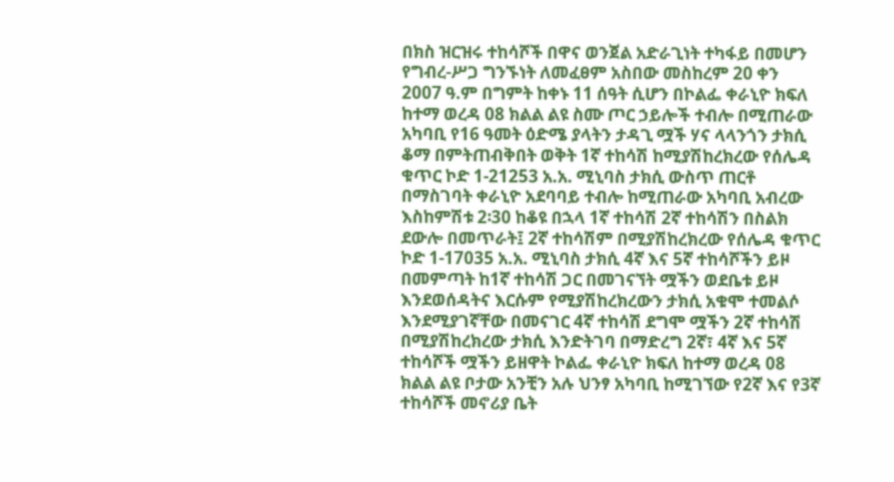በክስ ዝርዝሩ ተከሳሾች በዋና ወንጀል አድራጊነት ተካፋይ በመሆን የግብረ-ሥጋ ግንኙነት ለመፈፀም አስበው መስከረም 20 ቀን 2007 ዓ.ም በግምት ከቀኑ 11 ሰዓት ሲሆን በኮልፌ ቀራኒዮ ክፍለ ከተማ ወረዳ 08 ክልል ልዩ ስሙ ጦር ኃይሎች ተብሎ በሚጠራው አካባቢ የ16 ዓመት ዕድሜ ያላትን ታዳጊ ሟች ሃና ላላንጎን ታክሲ ቆማ በምትጠብቅበት ወቅት 1ኛ ተከሳሽ ከሚያሽከረክረው የሰሌዳ ቁጥር ኮድ 1-21253 አ.አ. ሚኒባስ ታክሲ ውስጥ ጠርቶ በማስገባት ቀራኒዮ አደባባይ ተብሎ ከሚጠራው አካባቢ አብረው እስከምሽቱ 2፡30 ከቆዩ በኋላ 1ኛ ተከሳሽ 2ኛ ተከሳሽን በስልክ ደውሎ በመጥራት፤ 2ኛ ተከሳሽም በሚያሽከረክረው የሰሌዳ ቁጥር ኮድ 1-17035 አ.አ. ሚኒባስ ታክሲ 4ኛ እና 5ኛ ተከሳሾችን ይዞ በመምጣት ከ1ኛ ተከሳሽ ጋር በመገናኘት ሟችን ወደቤቱ ይዞ እንደወሰዳትና እርሱም የሚያሽከረክረውን ታክሲ አቁሞ ተመልሶ እንደሚያገኛቸው በመናገር 4ኛ ተከሳሽ ደግሞ ሟችን 2ኛ ተከሳሽ በሚያሽከረክረው ታክሲ እንድትገባ በማድረግ 2ኛ፣ 4ኛ እና 5ኛ ተከሳሾች ሟችን ይዘዋት ኮልፌ ቀራኒዮ ክፍለ ከተማ ወረዳ 08 ክልል ልዩ ቦታው አንቺን አሉ ህንፃ አካባቢ ከሚገኘው የ2ኛ እና የ3ኛ ተከሳሾች መኖሪያ ቤት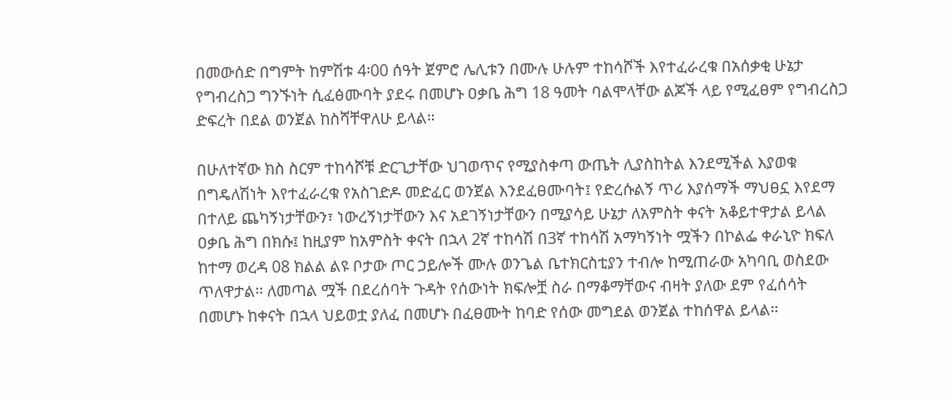በመውሰድ በግምት ከምሽቱ 4፡00 ሰዓት ጀምሮ ሌሊቱን በሙሉ ሁሉም ተከሳሾች እየተፈራረቁ በአሰቃቂ ሁኔታ የግብረስጋ ግንኙነት ሲፈፅሙባት ያደሩ በመሆኑ ዐቃቤ ሕግ 18 ዓመት ባልሞላቸው ልጆች ላይ የሚፈፀም የግብረስጋ ድፍረት በደል ወንጀል ከስሻቸዋለሁ ይላል።

በሁለተኛው ክስ ስርም ተከሳሾቹ ድርጊታቸው ህገወጥና የሚያስቀጣ ውጤት ሊያስከትል እንደሚችል እያወቁ በግዴለሽነት እየተፈራረቁ የአስገድዶ መድፈር ወንጀል እንደፈፀሙባት፤ የድረሱልኝ ጥሪ እያሰማች ማህፀኗ እየደማ በተለይ ጨካኝነታቸውን፣ ነውረኝነታቸውን እና አደገኝነታቸውን በሚያሳይ ሁኔታ ለአምስት ቀናት አቆይተዋታል ይላል ዐቃቤ ሕግ በክሱ፤ ከዚያም ከአምስት ቀናት በኋላ 2ኛ ተከሳሽ በ3ኛ ተከሳሽ አማካኝነት ሟችን በኮልፌ ቀራኒዮ ክፍለ ከተማ ወረዳ 08 ክልል ልዩ ቦታው ጦር ኃይሎች ሙሉ ወንጌል ቤተክርስቲያን ተብሎ ከሚጠራው አካባቢ ወስደው ጥለዋታል፡፡ ለመጣል ሟች በደረሰባት ጉዳት የሰውነት ክፍሎቿ ስራ በማቆማቸውና ብዛት ያለው ደም የፈሰሳት በመሆኑ ከቀናት በኋላ ህይወቷ ያለፈ በመሆኑ በፈፀሙት ከባድ የሰው መግደል ወንጀል ተከሰዋል ይላል።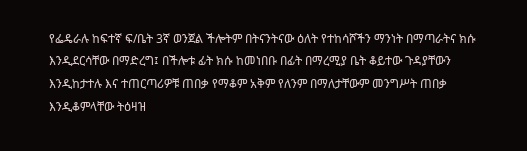የፌዴራሉ ከፍተኛ ፍ/ቤት 3ኛ ወንጀል ችሎትም በትናንትናው ዕለት የተከሳሾችን ማንነት በማጣራትና ክሱ እንዲደርሳቸው በማድረግ፤ በችሎቱ ፊት ክሱ ከመነበቡ በፊት በማረሚያ ቤት ቆይተው ጉዳያቸውን እንዲከታተሉ እና ተጠርጣሪዎቹ ጠበቃ የማቆም አቅም የለንም በማለታቸውም መንግሥት ጠበቃ እንዲቆምላቸው ትዕዛዝ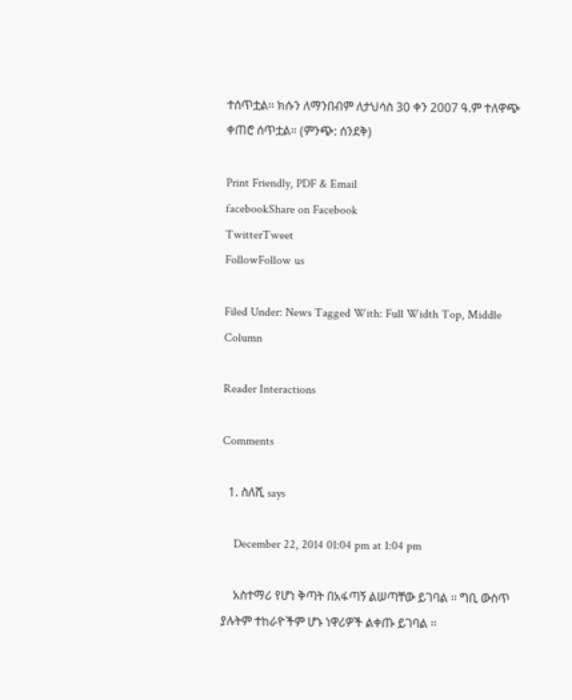ተሰጥቷል፡፡ ክሱን ለማንበብም ለታህሳስ 30 ቀን 2007 ዓ.ም ተለዋጭ ቀጠሮ ሰጥቷል። (ምንጭ: ሰንደቅ)

Print Friendly, PDF & Email
facebookShare on Facebook
TwitterTweet
FollowFollow us

Filed Under: News Tagged With: Full Width Top, Middle Column

Reader Interactions

Comments

  1. ስለሺ says

    December 22, 2014 01:04 pm at 1:04 pm

    አስተማሪ የሆነ ቅጣት በአፋጣኝ ልሠጣቸው ይገባል ፡፡ ግቢ ውስጥ ያሉትም ተከራዮችም ሆኑ ነዋሪዎች ልቀጡ ይገባል ፡፡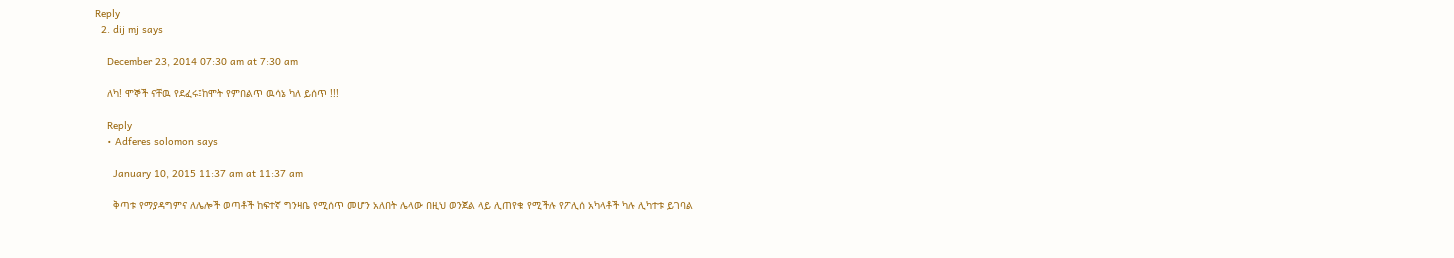Reply
  2. dij mj says

    December 23, 2014 07:30 am at 7:30 am

    ለካ! ሞኞች ናቸዉ የደፈሩ፤ከሞት የምበልጥ ዉሳኔ ካለ ይሰጥ !!!

    Reply
    • Adferes solomon says

      January 10, 2015 11:37 am at 11:37 am

      ቅጣቱ የማያዳግምና ለሌሎች ወጣቶች ከፍተኛ ግንዛቤ የሚሰጥ መሆን አለበት ሌላው በዚህ ወንጀል ላይ ሊጠየቁ የሚችሉ የፖሊሰ አካላቶች ካሉ ሊካተቱ ይገባል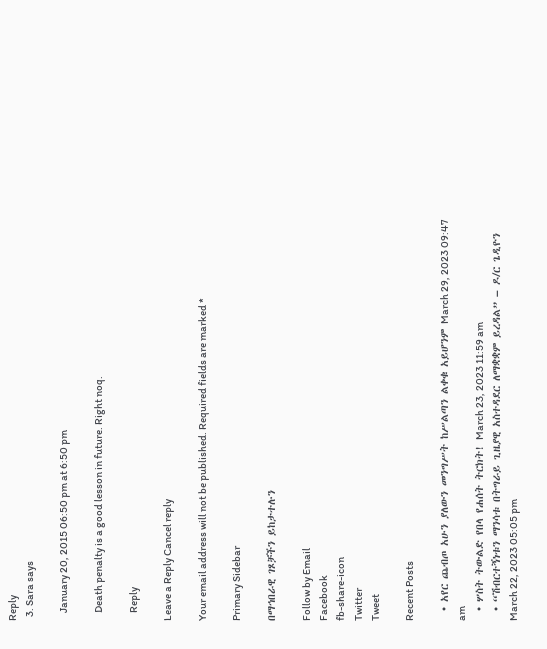Reply
  3. Sara says

    January 20, 2015 06:50 pm at 6:50 pm

    Death penalty is a good lesson in future. Right noq.

    Reply

Leave a Reply Cancel reply

Your email address will not be published. Required fields are marked *

Primary Sidebar

በማኅበራዊ ገጾቻችን ይከታተሉን

Follow by Email
Facebook
fb-share-icon
Twitter
Tweet

Recent Posts

  • አየር ጨብጦ አሁን ያለውን መንግሥት ከሥልጣን ልቀቁ አይሆንም March 29, 2023 09:47 am
  • ሦስት ትውልድ የበላ የሐሰት ትርክት! March 23, 2023 11:59 am
  • “ሽብርተኝነቱን ማንሳቱ በትግራይ ጊዜያዊ አስተዳደር ለማቋቋም ይረዳል” – ዶ/ር ጌዲዮን March 22, 2023 05:05 pm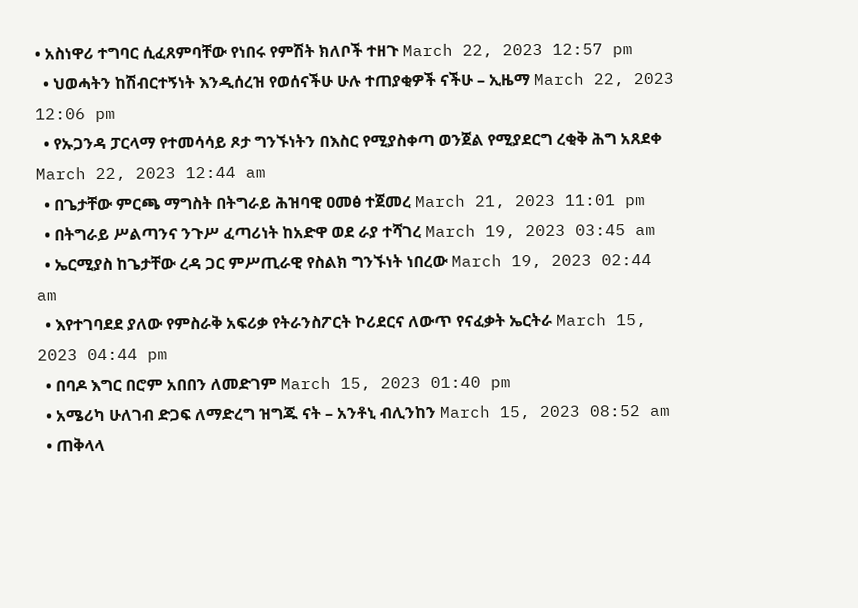• አስነዋሪ ተግባር ሲፈጸምባቸው የነበሩ የምሽት ክለቦች ተዘጉ March 22, 2023 12:57 pm
  • ህወሓትን ከሽብርተኝነት እንዲሰረዝ የወሰናችሁ ሁሉ ተጠያቂዎች ናችሁ – ኢዜማ March 22, 2023 12:06 pm
  • የኡጋንዳ ፓርላማ የተመሳሳይ ጾታ ግንኙነትን በእስር የሚያስቀጣ ወንጀል የሚያደርግ ረቂቅ ሕግ አጸደቀ March 22, 2023 12:44 am
  • በጌታቸው ምርጫ ማግስት በትግራይ ሕዝባዊ ዐመፅ ተጀመረ March 21, 2023 11:01 pm
  • በትግራይ ሥልጣንና ንጉሥ ፈጣሪነት ከአድዋ ወደ ራያ ተሻገረ March 19, 2023 03:45 am
  • ኤርሚያስ ከጌታቸው ረዳ ጋር ምሥጢራዊ የስልክ ግንኙነት ነበረው March 19, 2023 02:44 am
  • እየተገባደደ ያለው የምስራቅ አፍሪቃ የትራንስፖርት ኮሪደርና ለውጥ የናፈቃት ኤርትራ March 15, 2023 04:44 pm
  • በባዶ እግር በሮም አበበን ለመድገም March 15, 2023 01:40 pm
  • አሜሪካ ሁለገብ ድጋፍ ለማድረግ ዝግጁ ናት – አንቶኒ ብሊንከን March 15, 2023 08:52 am
  • ጠቅላላ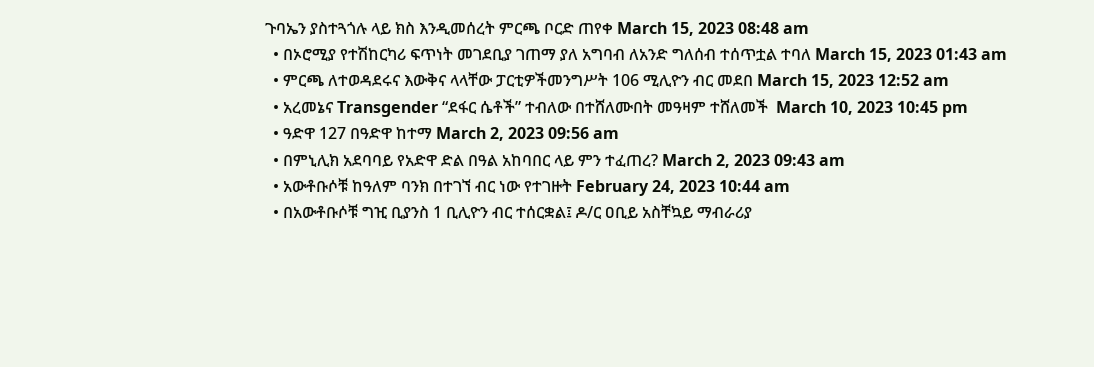ጉባኤን ያስተጓጎሉ ላይ ክስ እንዲመሰረት ምርጫ ቦርድ ጠየቀ March 15, 2023 08:48 am
  • በኦሮሚያ የተሽከርካሪ ፍጥነት መገደቢያ ገጠማ ያለ አግባብ ለአንድ ግለሰብ ተሰጥቷል ተባለ March 15, 2023 01:43 am
  • ምርጫ ለተወዳደሩና እውቅና ላላቸው ፓርቲዎችመንግሥት 106 ሚሊዮን ብር መደበ March 15, 2023 12:52 am
  • አረመኔና Transgender “ደፋር ሴቶች” ተብለው በተሸለሙበት መዓዛም ተሸለመች  March 10, 2023 10:45 pm
  • ዓድዋ 127 በዓድዋ ከተማ March 2, 2023 09:56 am
  • በምኒሊክ አደባባይ የአድዋ ድል በዓል አከባበር ላይ ምን ተፈጠረ? March 2, 2023 09:43 am
  • አውቶቡሶቹ ከዓለም ባንክ በተገኘ ብር ነው የተገዙት February 24, 2023 10:44 am
  • በአውቶቡሶቹ ግዢ ቢያንስ 1 ቢሊዮን ብር ተሰርቋል፤ ዶ/ር ዐቢይ አስቸኳይ ማብራሪያ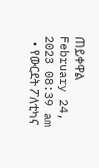ጠይቀዋል February 24, 2023 08:39 am
  • የውርደት ፖለቲካና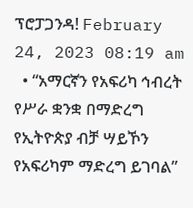ፕሮፓጋንዳ! February 24, 2023 08:19 am
  • “አማርኛን የአፍሪካ ኅብረት የሥራ ቋንቋ በማድረግ የኢትዮጵያ ብቻ ሣይኾን የአፍሪካም ማድረግ ይገባል”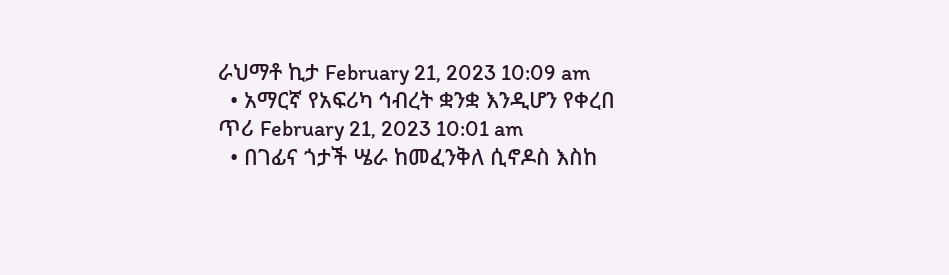ራህማቶ ኪታ February 21, 2023 10:09 am
  • አማርኛ የአፍሪካ ኅብረት ቋንቋ እንዲሆን የቀረበ ጥሪ February 21, 2023 10:01 am
  • በገፊና ጎታች ሤራ ከመፈንቅለ ሲኖዶስ እስከ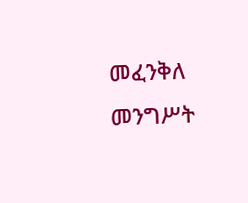መፈንቅለ መንግሥት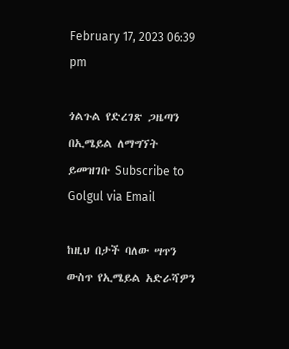February 17, 2023 06:39 pm

ጎልጉል የድረገጽ ጋዜጣን በኢሜይል ለማግኘት ይመዝገቡ Subscribe to Golgul via Email

ከዚህ በታች ባለው ሣጥን ውስጥ የኢሜይል አድራሻዎን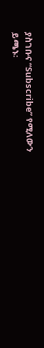ያስገቡና “Subscribe” የሚለውን ይጫኑ፡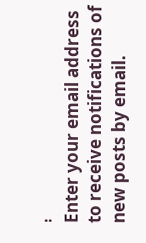፡
Enter your email address to receive notifications of new posts by email.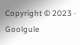Copyright © 2023 · Goolgule